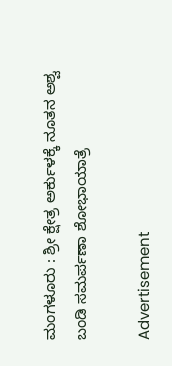ಮಂಗಳೂರು : ಶ್ರೀ ಕ್ಷೇತ್ರ ಅರ್ಕುಳಕ್ಕೆ ನೂತನ ಅಶ್ವ ಬಂಡಿ ಸಮರ್ಪಣಾ ಶೋಭಾಯಾತ್ರೆ

Advertisement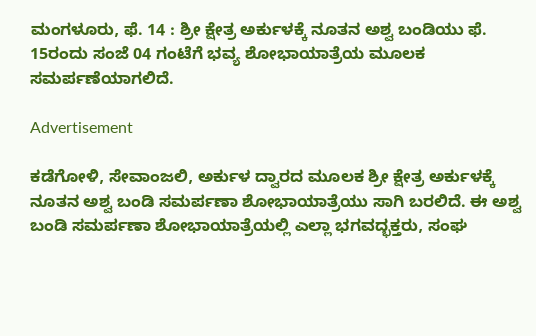ಮಂಗಳೂರು, ಫೆ. 14 : ಶ್ರೀ ಕ್ಷೇತ್ರ ಅರ್ಕುಳಕ್ಕೆ ನೂತನ ಅಶ್ವ ಬಂಡಿಯು ಫೆ. 15ರಂದು ಸಂಜೆ 04 ಗಂಟೆಗೆ ಭವ್ಯ ಶೋಭಾಯಾತ್ರೆಯ ಮೂಲಕ ಸಮರ್ಪಣೆಯಾಗಲಿದೆ.

Advertisement

ಕಡೆಗೋಳಿ, ಸೇವಾಂಜಲಿ, ಅರ್ಕುಳ ದ್ವಾರದ ಮೂಲಕ ಶ್ರೀ ಕ್ಷೇತ್ರ ಅರ್ಕುಳಕ್ಕೆ ನೂತನ ಅಶ್ವ ಬಂಡಿ ಸಮರ್ಪಣಾ ಶೋಭಾಯಾತ್ರೆಯು ಸಾಗಿ ಬರಲಿದೆ. ಈ ಅಶ್ವ ಬಂಡಿ ಸಮರ್ಪಣಾ ಶೋಭಾಯಾತ್ರೆಯಲ್ಲಿ ಎಲ್ಲಾ ಭಗವದ್ಭಕ್ತರು, ಸಂಘ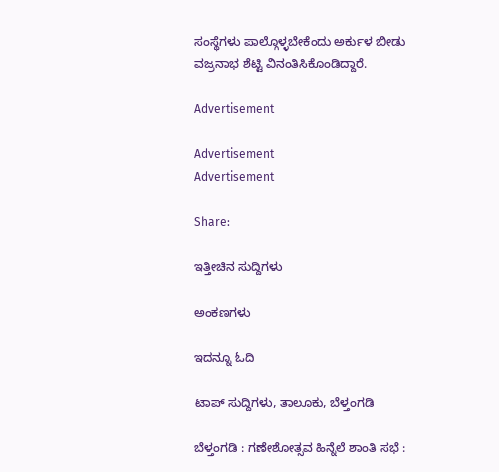ಸಂಸ್ಥೆಗಳು ಪಾಲ್ಗೊಳ್ಳಬೇಕೆಂದು ಅರ್ಕುಳ ಬೀಡು ವಜ್ರನಾಭ ಶೆಟ್ಟಿ ವಿನಂತಿಸಿಕೊಂಡಿದ್ದಾರೆ.

Advertisement

Advertisement
Advertisement

Share:

ಇತ್ತೀಚಿನ ಸುದ್ದಿಗಳು

ಅಂಕಣಗಳು

ಇದನ್ನೂ ಓದಿ

ಟಾಪ್ ಸುದ್ದಿಗಳು, ತಾಲೂಕು, ಬೆಳ್ತಂಗಡಿ

ಬೆಳ್ತಂಗಡಿ : ಗಣೇಶೋತ್ಸವ ಹಿನ್ನೆಲೆ ಶಾಂತಿ ಸಭೆ :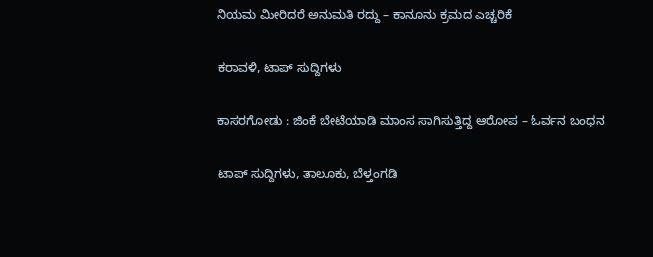ನಿಯಮ ಮೀರಿದರೆ ಅನುಮತಿ ರದ್ದು – ಕಾನೂನು ಕ್ರಮದ ಎಚ್ಚರಿಕೆ

ಕರಾವಳಿ, ಟಾಪ್ ಸುದ್ದಿಗಳು

ಕಾಸರಗೋಡು : ಜಿಂಕೆ ಬೇಟೆಯಾಡಿ ಮಾಂಸ ಸಾಗಿಸುತ್ತಿದ್ದ ಆರೋಪ – ಓರ್ವನ ಬಂಧನ

ಟಾಪ್ ಸುದ್ದಿಗಳು, ತಾಲೂಕು, ಬೆಳ್ತಂಗಡಿ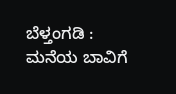ಬೆಳ್ತಂಗಡಿ : ಮನೆಯ ಬಾವಿಗೆ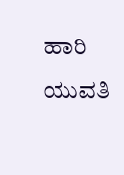ಹಾರಿ ಯುವತಿ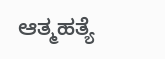ಆತ್ಮಹತ್ಯೆ